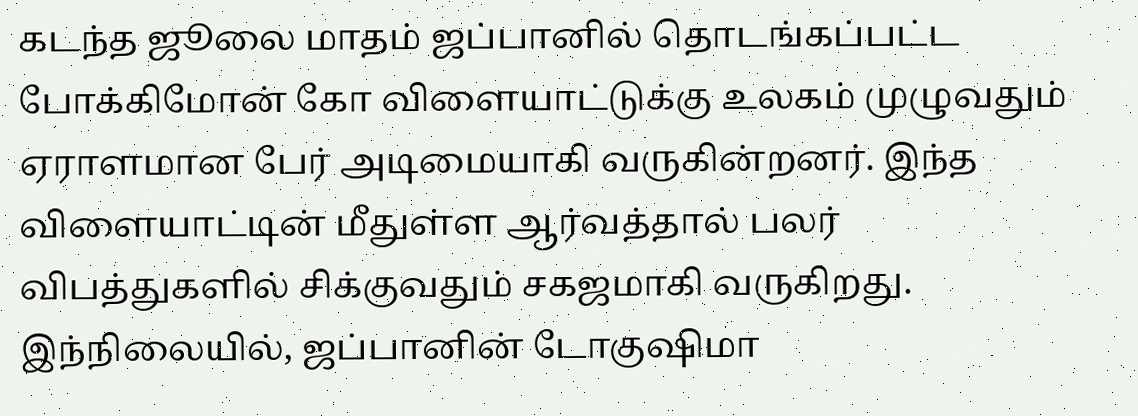கடந்த ஜூலை மாதம் ஜப்பானில் தொடங்கப்பட்ட போக்கிமோன் கோ விளையாட்டுக்கு உலகம் முழுவதும் ஏராளமான பேர் அடிமையாகி வருகின்றனர். இந்த விளையாட்டின் மீதுள்ள ஆர்வத்தால் பலர் விபத்துகளில் சிக்குவதும் சகஜமாகி வருகிறது.
இந்நிலையில், ஜப்பானின் டோகுஷிமா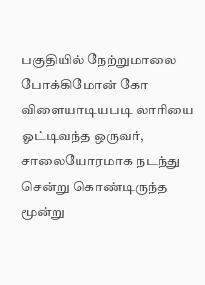பகுதியில் நேற்றுமாலை போக்கிமோன் கோ விளையாடியபடி லாரியை ஓட்டிவந்த ஒருவர், சாலையோரமாக நடந்து சென்று கொண்டிருந்த மூன்று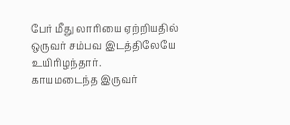பேர் மீது லாரியை ஏற்றியதில் ஒருவர் சம்பவ இடத்திலேயே உயிரிழந்தார்.
காயமடைந்த இருவர்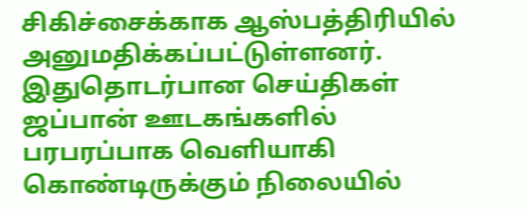சிகிச்சைக்காக ஆஸ்பத்திரியில் அனுமதிக்கப்பட்டுள்ளனர். இதுதொடர்பான செய்திகள் ஜப்பான் ஊடகங்களில் பரபரப்பாக வெளியாகி கொண்டிருக்கும் நிலையில்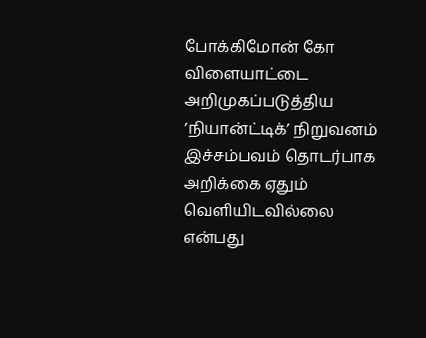போக்கிமோன் கோ விளையாட்டை அறிமுகப்படுத்திய ’நியான்ட்டிக்’ நிறுவனம் இச்சம்பவம் தொடர்பாக அறிக்கை ஏதும் வெளியிடவில்லை என்பது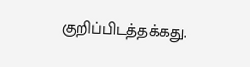குறிப்பிடத்தக்கது.